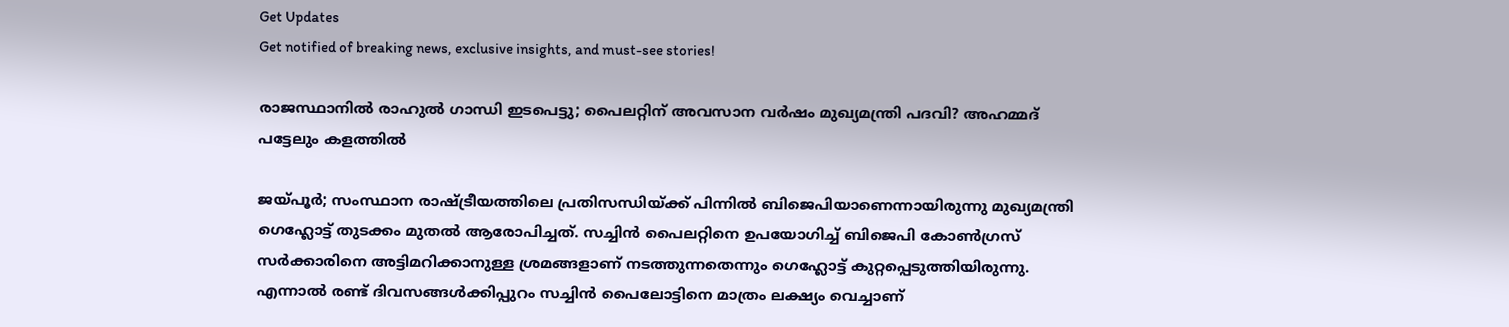Get Updates
Get notified of breaking news, exclusive insights, and must-see stories!

രാജസ്ഥാനിൽ രാഹുൽ ഗാന്ധി ഇടപെട്ടു; പൈലറ്റിന് അവസാന വർഷം മുഖ്യമന്ത്രി പദവി? അഹമ്മദ് പട്ടേലും കളത്തിൽ

ജയ്പൂർ; സംസ്ഥാന രാഷ്ട്രീയത്തിലെ പ്രതിസന്ധിയ്ക്ക് പിന്നിൽ ബിജെപിയാണെന്നായിരുന്നു മുഖ്യമന്ത്രി ഗെഹ്ലോട്ട് തുടക്കം മുതൽ ആരോപിച്ചത്. സച്ചിൻ പൈലറ്റിനെ ഉപയോഗിച്ച് ബിജെപി കോൺഗ്രസ് സർക്കാരിനെ അട്ടിമറിക്കാനുള്ള ശ്രമങ്ങളാണ് നടത്തുന്നതെന്നും ഗെഹ്ലോട്ട് കുറ്റപ്പെടുത്തിയിരുന്നു. എന്നാൽ രണ്ട് ദിവസങ്ങൾക്കിപ്പുറം സച്ചിൻ പൈലോട്ടിനെ മാത്രം ലക്ഷ്യം വെച്ചാണ്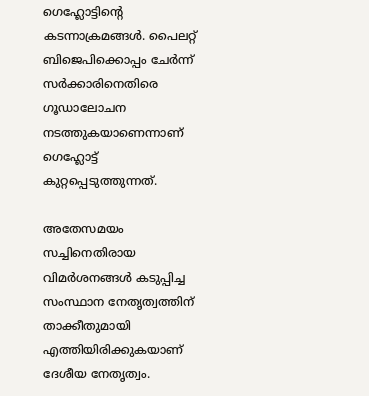ഗെഹ്ലോട്ടിന്റെ കടന്നാക്രമങ്ങൾ. പൈലറ്റ് ബിജെപിക്കൊപ്പം ചേർന്ന് സർക്കാരിനെതിരെ ഗൂഡാലോചന നടത്തുകയാണെന്നാണ് ഗെഹ്ലോട്ട് കുറ്റപ്പെടുത്തുന്നത്.

അതേസമയം സച്ചിനെതിരായ വിമർശനങ്ങൾ കടുപ്പിച്ച സംസ്ഥാന നേതൃത്വത്തിന് താക്കീതുമായി എത്തിയിരിക്കുകയാണ് ദേശീയ നേതൃത്വം.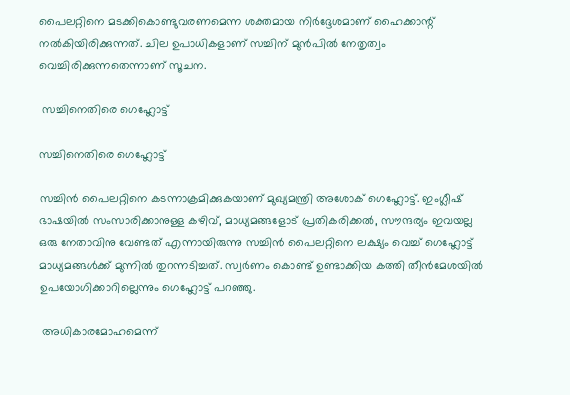പൈലറ്റിനെ മടക്കികൊണ്ടുവരണമെന്ന ശക്തമായ നിർദ്ദേശമാണ് ഹൈക്കാന്റ് നൽകിയിരിക്കുന്നത്. ചില ഉപാധികളാണ് സച്ചിന് മുൻപിൽ നേതൃത്വം വെച്ചിരിക്കുന്നതെന്നാണ് സൂചന.

 സച്ചിനെതിരെ ഗെഹ്ലോട്ട്

സച്ചിനെതിരെ ഗെഹ്ലോട്ട്

സച്ചിൻ പൈലറ്റിനെ കടന്നാക്രമിക്കുകയാണ് മുഖ്യമന്ത്രി അശോക് ഗെഹ്ലോട്ട്. ഇംഗ്ലീഷ് ഭാഷയിൽ സംസാരിക്കാനുള്ള കഴിവ്, മാധ്യമങ്ങളോട് പ്രതികരിക്കൽ, സൗന്ദര്യം ഇവയല്ല ഒരു നേതാവിനു വേണ്ടത് എന്നായിരുന്നു സച്ചിൻ പൈലറ്റിനെ ലക്ഷ്യം വെച്ച് ഗെഹ്ലോട്ട് മാധ്യമങ്ങൾക്ക് മുന്നിൽ തുറന്നടിച്ചത്. സ്വർണം കൊണ്ട് ഉണ്ടാക്കിയ കത്തി തീൻമേശയിൽ ഉപയോഗിക്കാറില്ലെന്നും ഗെഹ്ലോട്ട് പറഞ്ഞു.

 അധികാരമോഹമെന്ന്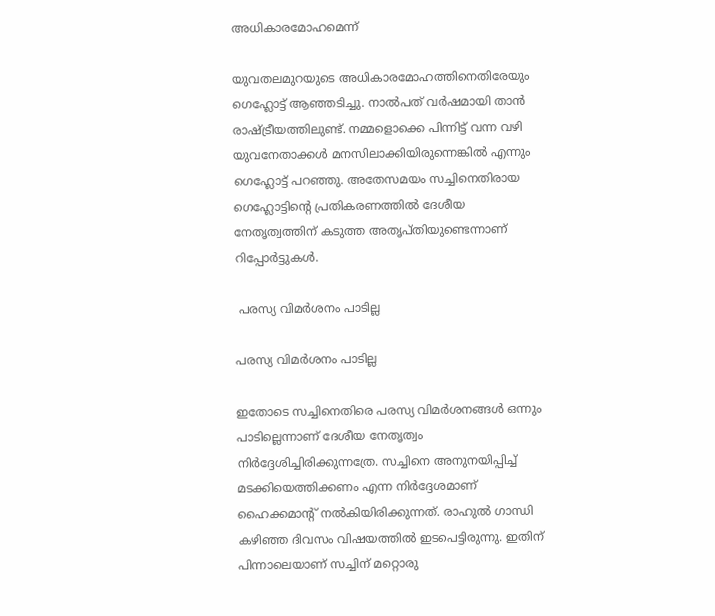അധികാരമോഹമെന്ന്

യുവതലമുറയുടെ അധികാരമോഹത്തിനെതിരേയും ഗെഹ്ലോട്ട് ആഞ്ഞടിച്ചു. നാൽപത് വർഷമായി താൻ രാഷ്ട്രീയത്തിലുണ്ട്. നമ്മളൊക്കെ പിന്നിട്ട് വന്ന വഴി യുവനേതാക്കൾ മനസിലാക്കിയിരുന്നെങ്കിൽ എന്നും ഗെഹ്ലോട്ട് പറഞ്ഞു. അതേസമയം സച്ചിനെതിരായ ഗെഹ്ലോട്ടിന്റെ പ്രതികരണത്തിൽ ദേശീയ നേതൃത്വത്തിന് കടുത്ത അതൃപ്തിയുണ്ടെന്നാണ് റിപ്പോർട്ടുകൾ.

 പരസ്യ വിമർശനം പാടില്ല

പരസ്യ വിമർശനം പാടില്ല

ഇതോടെ സച്ചിനെതിരെ പരസ്യ വിമർശനങ്ങൾ ഒന്നും പാടില്ലെന്നാണ് ദേശീയ നേതൃത്വം നിർദ്ദേശിച്ചിരിക്കുന്നത്രേ. സച്ചിനെ അനുനയിപ്പിച്ച് മടക്കിയെത്തിക്കണം എന്ന നിർദ്ദേശമാണ് ഹൈക്കമാന്റ് നൽകിയിരിക്കുന്നത്. രാഹുൽ ഗാന്ധി കഴിഞ്ഞ ദിവസം വിഷയത്തിൽ ഇടപെട്ടിരുന്നു. ഇതിന് പിന്നാലെയാണ് സച്ചിന് മറ്റൊരു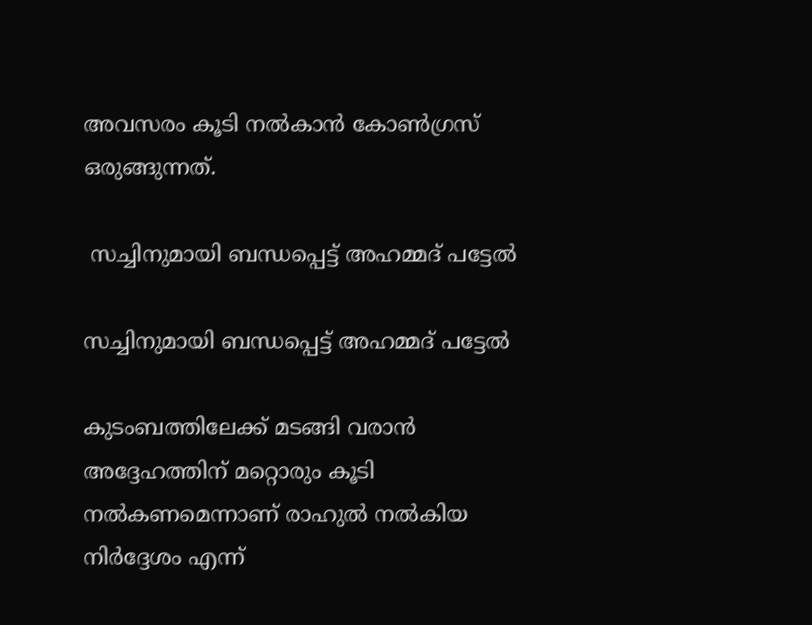അവസരം കൂടി നൽകാൻ കോൺഗ്രസ് ഒരുങ്ങുന്നത്.

 സച്ചിനുമായി ബന്ധപ്പെട്ട് അഹമ്മദ് പട്ടേൽ

സച്ചിനുമായി ബന്ധപ്പെട്ട് അഹമ്മദ് പട്ടേൽ

കുടംബത്തിലേക്ക് മടങ്ങി വരാൻ അദ്ദേഹത്തിന് മറ്റൊരും കൂടി നൽകണമെന്നാണ് രാഹുൽ നൽകിയ നിർദ്ദേശം എന്ന്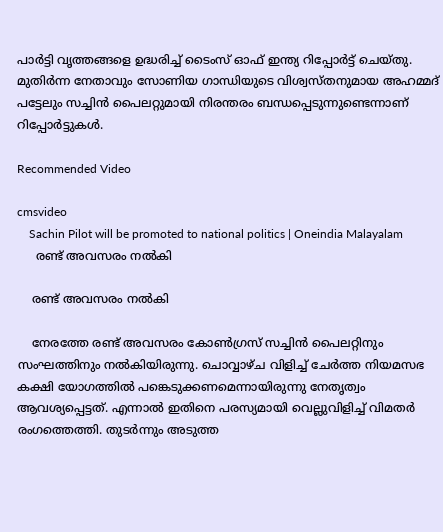പാർട്ടി വൃത്തങ്ങളെ ഉദ്ധരിച്ച് ടൈംസ് ഓഫ് ഇന്ത്യ റിപ്പോർട്ട് ചെയ്തു. മുതിർന്ന നേതാവും സോണിയ ഗാന്ധിയുടെ വിശ്വസ്തനുമായ അഹമ്മദ് പട്ടേലും സച്ചിൻ പൈലറ്റുമായി നിരന്തരം ബന്ധപ്പെടുന്നുണ്ടെന്നാണ് റിപ്പോർട്ടുകൾ.

Recommended Video

cmsvideo
    Sachin Pilot will be promoted to national politics | Oneindia Malayalam
     രണ്ട് അവസരം നൽകി

    രണ്ട് അവസരം നൽകി

    നേരത്തേ രണ്ട് അവസരം കോൺഗ്രസ് സച്ചിൻ പൈലറ്റിനും സംഘത്തിനും നൽകിയിരുന്നു. ചൊവ്വാഴ്ച വിളിച്ച് ചേർത്ത നിയമസഭ കക്ഷി യോഗത്തിൽ പങ്കെടുക്കണമെന്നായിരുന്നു നേതൃത്വം ആവശ്യപ്പെട്ടത്. എന്നാൽ ഇതിനെ പരസ്യമായി വെല്ലുവിളിച്ച് വിമതർ രംഗത്തെത്തി. തുടർന്നും അടുത്ത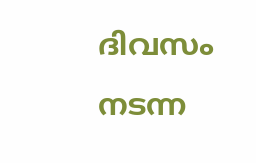ദിവസം നടന്ന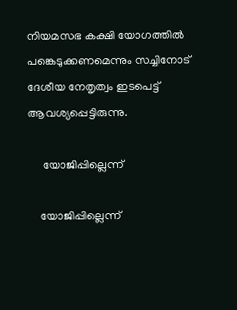നിയമസഭ കക്ഷി യോഗത്തിൽ പങ്കെടുക്കണമെന്നും സച്ചിനോട് ദേശീയ നേതൃത്വം ഇടപെട്ട് ആവശ്യപ്പെട്ടിരുന്നു.

     യോജിപ്പില്ലെന്ന്

    യോജിപ്പില്ലെന്ന്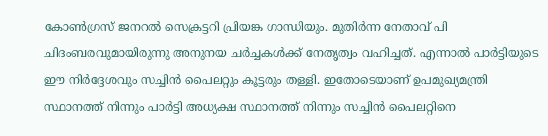കോൺഗ്രസ് ജനറൽ സെക്രട്ടറി പ്രിയങ്ക ഗാന്ധിയും. മുതിർന്ന നേതാവ് പി ചിദംബരവുമായിരുന്നു അനുനയ ചർച്ചകൾക്ക് നേതൃത്വം വഹിച്ചത്. എന്നാൽ പാർട്ടിയുടെ ഈ നിർദ്ദേശവും സച്ചിൻ പൈലറ്റും കൂട്ടരും തള്ളി. ഇതോടെയാണ് ഉപമുഖ്യമന്ത്രി സ്ഥാനത്ത് നിന്നും പാർട്ടി അധ്യക്ഷ സ്ഥാനത്ത് നിന്നും സച്ചിൻ പൈലറ്റിനെ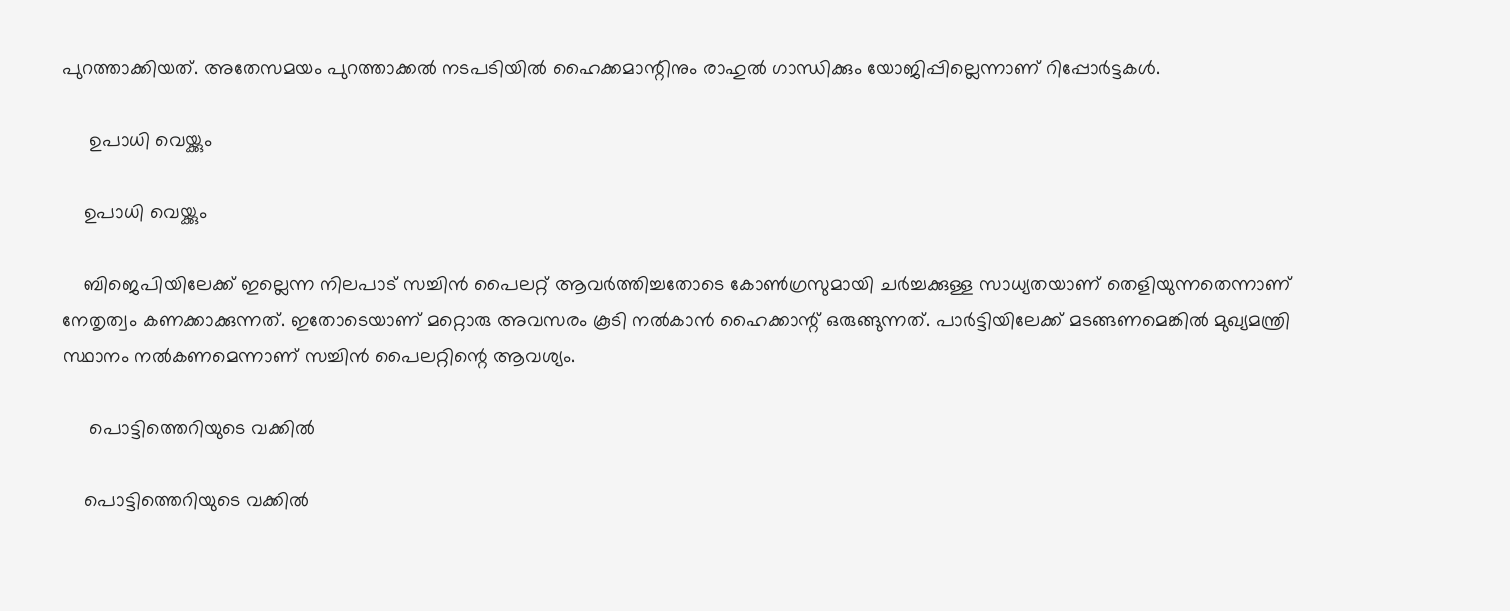പുറത്താക്കിയത്. അതേസമയം പുറത്താക്കൽ നടപടിയിൽ ഹൈക്കമാന്റിനും രാഹുൽ ഗാന്ധിക്കും യോജിപ്പില്ലെന്നാണ് റിപ്പോർട്ടകൾ.

     ഉപാധി വെയ്ക്കും

    ഉപാധി വെയ്ക്കും

    ബിജെപിയിലേക്ക് ഇല്ലെന്ന നിലപാട് സച്ചിൻ പൈലറ്റ് ആവർത്തിച്ചതോടെ കോൺഗ്രസുമായി ചർച്ചക്കുള്ള സാധ്യതയാണ് തെളിയുന്നതെന്നാണ് നേതൃത്വം കണക്കാക്കുന്നത്. ഇതോടെയാണ് മറ്റൊരു അവസരം കൂടി നൽകാൻ ഹൈക്കാന്റ് ഒരുങ്ങുന്നത്. പാർട്ടിയിലേക്ക് മടങ്ങണമെങ്കിൽ മുഖ്യമന്ത്രി സ്ഥാനം നൽകണമെന്നാണ് സച്ചിൻ പൈലറ്റിന്റെ ആവശ്യം.

     പൊട്ടിത്തെറിയുടെ വക്കിൽ

    പൊട്ടിത്തെറിയുടെ വക്കിൽ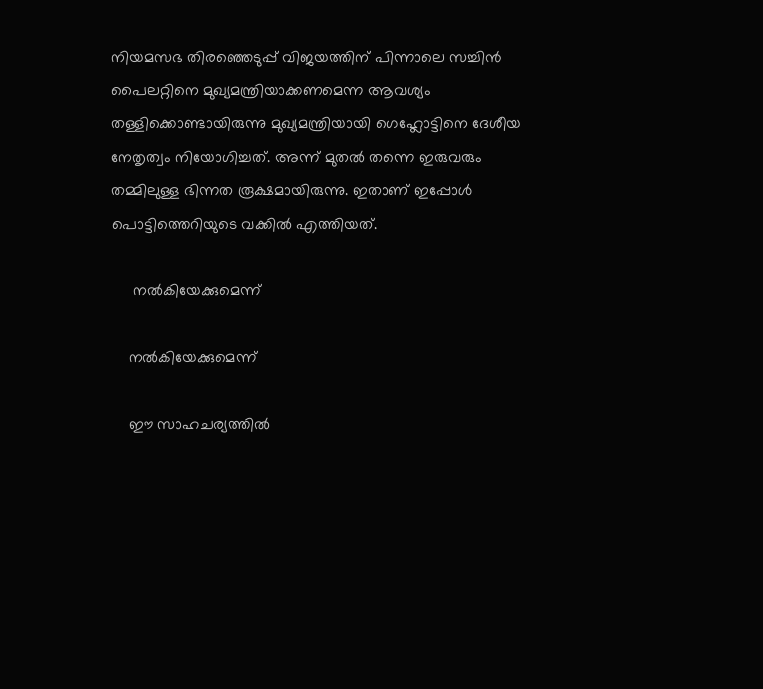നിയമസഭ തിരഞ്ഞെടുപ്പ് വിജയത്തിന് പിന്നാലെ സച്ചിൻ പൈലറ്റിനെ മുഖ്യമന്ത്രിയാക്കണമെന്ന ആവശ്യം തള്ളിക്കൊണ്ടായിരുന്നു മുഖ്യമന്ത്രിയായി ഗെഹ്ലോട്ടിനെ ദേശീയ നേതൃത്വം നിയോഗിച്ചത്. അന്ന് മുതൽ തന്നെ ഇരുവരും തമ്മിലുള്ള ഭിന്നത രൂക്ഷമായിരുന്നു. ഇതാണ് ഇപ്പോൾ പൊട്ടിത്തെറിയുടെ വക്കിൽ എത്തിയത്.

     നൽകിയേക്കുമെന്ന്

    നൽകിയേക്കുമെന്ന്

    ഈ സാഹചര്യത്തിൽ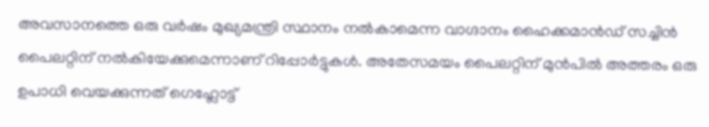അവസാനത്തെ ഒരു വര്‍ഷം മുഖ്യമന്ത്രി സ്ഥാനം നല്‍കാമെന്ന വാഗ്ദാനം ഹൈക്കമാന്‍ഡ് സച്ചിന്‍ പൈലറ്റിന് നല്‍കിയേക്കുമെന്നാണ് റിപ്പോർട്ടുകൾ. അതേസമയം പൈലറ്റിന് മുൻപിൽ അത്തരം ഒരു ഉപാധി വെയക്കുന്നത് ഗെഹ്ലോട്ട്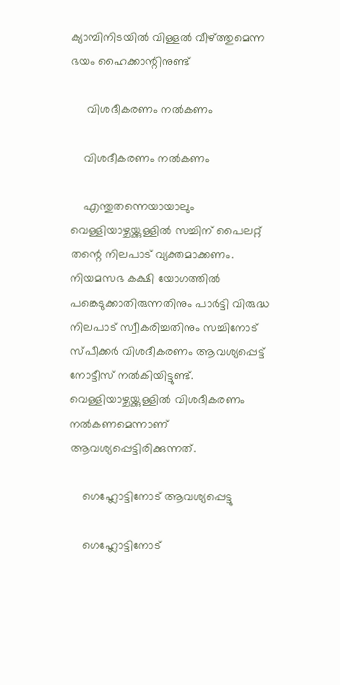ക്യാമ്പിനിടയിൽ വിള്ളൽ വീഴ്ത്തുമെന്ന ഭയം ഹൈക്കാന്റിനുണ്ട്

     വിശദീകരണം നൽകണം

    വിശദീകരണം നൽകണം

    എന്തുതന്നെയായാലും വെള്ളിയാഴ്ചയ്ക്കുള്ളിൽ സച്ചിന് പൈലറ്റ് തന്റെ നിലപാട് വ്യക്തമാക്കണം. നിയമസഭ കക്ഷി യോഗത്തിൽ പങ്കെടുക്കാതിരുന്നതിനും പാർട്ടി വിരുദ്ധ നിലപാട് സ്വീകരിച്ചതിനും സച്ചിനോട് സ്പീക്കർ വിശദീകരണം ആവശ്യപ്പെട്ട് നോട്ടീസ് നൽകിയിട്ടുണ്ട്. വെള്ളിയാഴ്ചയ്ക്കുള്ളിൽ വിശദീകരണം നൽകണമെന്നാണ് ആവശ്യപ്പെട്ടിരിക്കുന്നത്.

    ഗെഹ്ലോട്ടിനോട് ആവശ്യപ്പെട്ടു

    ഗെഹ്ലോട്ടിനോട്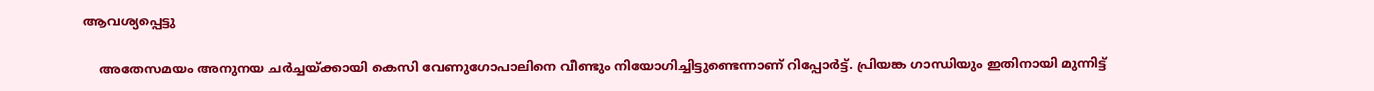ആവശ്യപ്പെട്ടു

    അതേസമയം അനുനയ ചർച്ചയ്ക്കായി കെസി വേണുഗോപാലിനെ വീണ്ടും നിയോഗിച്ചിട്ടുണ്ടെന്നാണ് റിപ്പോർട്ട്. പ്രിയങ്ക ഗാന്ധിയും ഇതിനായി മുന്നിട്ട്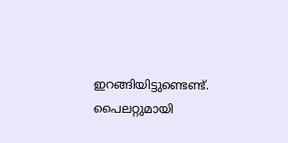ഇറങ്ങിയിട്ടുണ്ടെണ്ട്. പൈലറ്റുമായി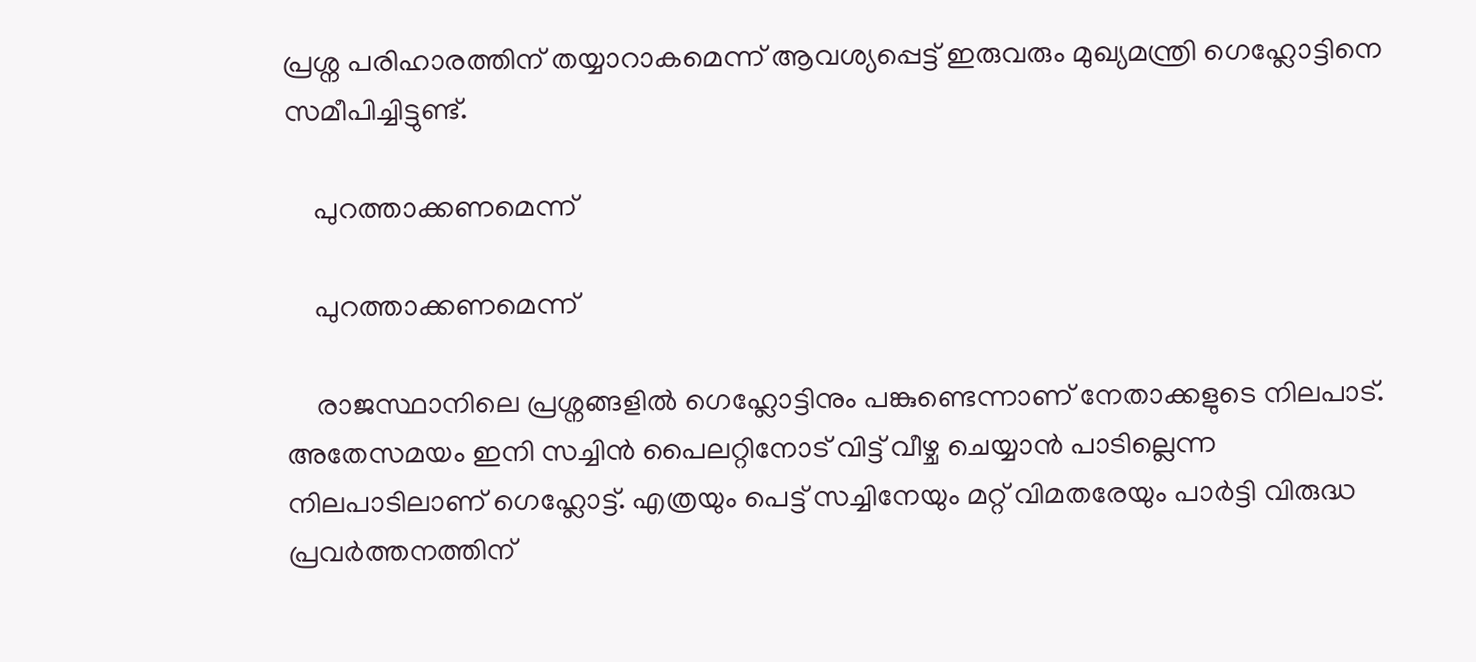പ്രശ്ന പരിഹാരത്തിന് തയ്യാറാകമെന്ന് ആവശ്യപ്പെട്ട് ഇരുവരും മുഖ്യമന്ത്രി ഗെഹ്ലോട്ടിനെ സമീപിച്ചിട്ടുണ്ട്.

    പുറത്താക്കണമെന്ന്

    പുറത്താക്കണമെന്ന്

    രാജസ്ഥാനിലെ പ്രശ്നങ്ങളിൽ ഗെഹ്ലോട്ടിനും പങ്കുണ്ടെന്നാണ് നേതാക്കളുടെ നിലപാട്. അതേസമയം ഇനി സച്ചിൻ പൈലറ്റിനോട് വിട്ട് വീഴ്ച ചെയ്യാൻ പാടില്ലെന്ന നിലപാടിലാണ് ഗെഹ്ലോട്ട്. എത്രയും പെട്ട് സച്ചിനേയും മറ്റ് വിമതരേയും പാർട്ടി വിരുദ്ധ പ്രവർത്തനത്തിന്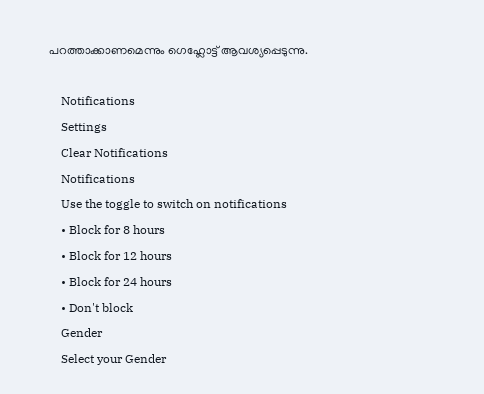പറത്താക്കാണമെന്നും ഗെഹ്ലോട്ട് ആവശ്യപ്പെടുന്നു.

    Notifications
    Settings
    Clear Notifications
    Notifications
    Use the toggle to switch on notifications
    • Block for 8 hours
    • Block for 12 hours
    • Block for 24 hours
    • Don't block
    Gender
    Select your Gender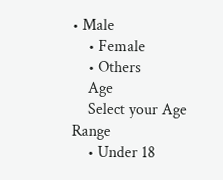• Male
    • Female
    • Others
    Age
    Select your Age Range
    • Under 18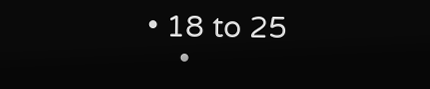• 18 to 25
    •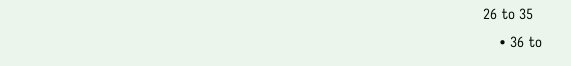26 to 35
    • 36 to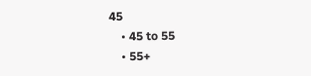45
    • 45 to 55
    • 55+